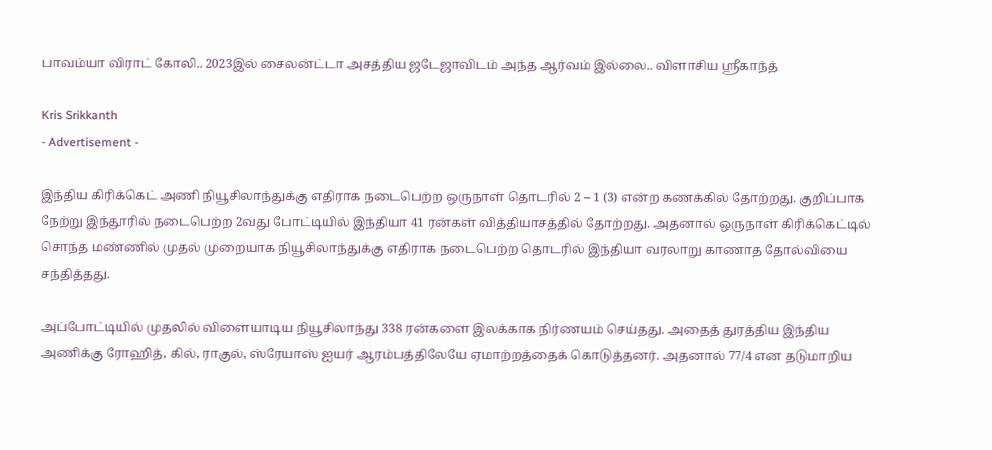பாவம்யா விராட் கோலி.. 2023இல் சைலன்ட்டா அசத்திய ஜடேஜாவிடம் அந்த ஆர்வம் இல்லை.. விளாசிய ஸ்ரீகாந்த்

Kris Srikkanth
- Advertisement -

இந்திய கிரிக்கெட் அணி நியூசிலாந்துக்கு எதிராக நடைபெற்ற ஒருநாள் தொடரில் 2 – 1 (3) என்ற கணக்கில் தோற்றது. குறிப்பாக நேற்று இந்தூரில் நடைபெற்ற 2வது போட்டியில் இந்தியா 41 ரன்கள் வித்தியாசத்தில் தோற்றது. அதனால் ஒருநாள் கிரிக்கெட்டில் சொந்த மண்ணில் முதல் முறையாக நியூசிலாந்துக்கு எதிராக நடைபெற்ற தொடரில் இந்தியா வரலாறு காணாத தோல்வியை சந்தித்தது.

அப்போட்டியில் முதலில் விளையாடிய நியூசிலாந்து 338 ரன்களை இலக்காக நிர்ணயம் செய்தது. அதைத் துரத்திய இந்திய அணிக்கு ரோஹித், கில், ராகுல், ஸ்ரேயாஸ் ஐயர் ஆரம்பத்திலேயே ஏமாற்றத்தைக் கொடுத்தனர். அதனால் 77/4 என தடுமாறிய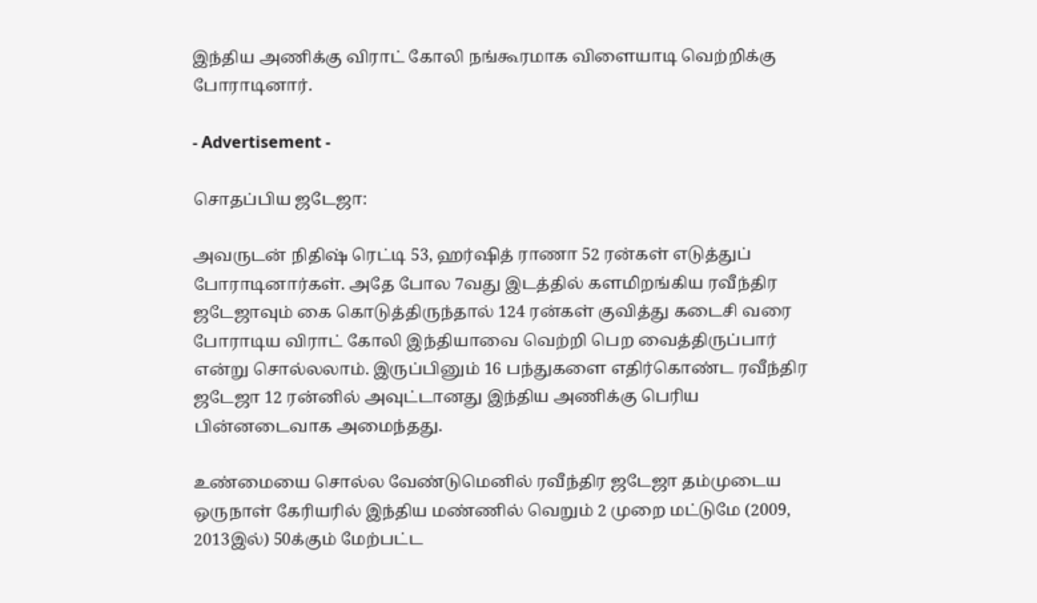இந்திய அணிக்கு விராட் கோலி நங்கூரமாக விளையாடி வெற்றிக்கு போராடினார்.

- Advertisement -

சொதப்பிய ஜடேஜா:

அவருடன் நிதிஷ் ரெட்டி 53, ஹர்ஷித் ராணா 52 ரன்கள் எடுத்துப் போராடினார்கள். அதே போல 7வது இடத்தில் களமிறங்கிய ரவீந்திர ஜடேஜாவும் கை கொடுத்திருந்தால் 124 ரன்கள் குவித்து கடைசி வரை போராடிய விராட் கோலி இந்தியாவை வெற்றி பெற வைத்திருப்பார் என்று சொல்லலாம். இருப்பினும் 16 பந்துகளை எதிர்கொண்ட ரவீந்திர ஜடேஜா 12 ரன்னில் அவுட்டானது இந்திய அணிக்கு பெரிய பின்னடைவாக அமைந்தது.

உண்மையை சொல்ல வேண்டுமெனில் ரவீந்திர ஜடேஜா தம்முடைய ஒருநாள் கேரியரில் இந்திய மண்ணில் வெறும் 2 முறை மட்டுமே (2009, 2013இல்) 50க்கும் மேற்பட்ட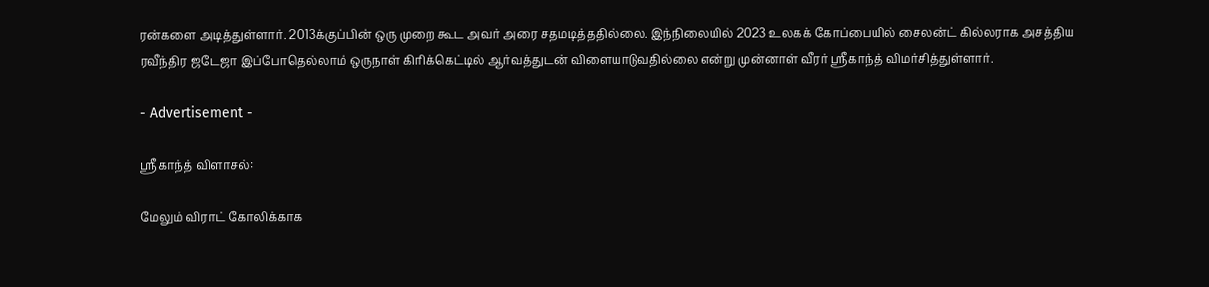ரன்களை அடித்துள்ளார். 2013க்குப்பின் ஒரு முறை கூட அவர் அரை சதமடித்ததில்லை. இந்நிலையில் 2023 உலகக் கோப்பையில் சைலன்ட் கில்லராக அசத்திய ரவீந்திர ஜடேஜா இப்போதெல்லாம் ஒருநாள் கிரிக்கெட்டில் ஆர்வத்துடன் விளையாடுவதில்லை என்று முன்னாள் வீரர் ஸ்ரீகாந்த் விமர்சித்துள்ளார்.

- Advertisement -

ஸ்ரீகாந்த் விளாசல்:

மேலும் விராட் கோலிக்காக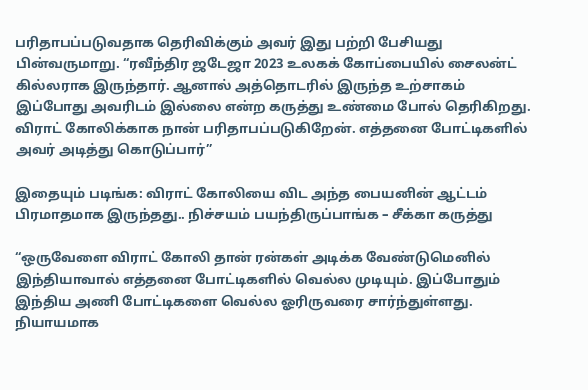பரிதாபப்படுவதாக தெரிவிக்கும் அவர் இது பற்றி பேசியது பின்வருமாறு. “ரவீந்திர ஜடேஜா 2023 உலகக் கோப்பையில் சைலன்ட் கில்லராக இருந்தார். ஆனால் அத்தொடரில் இருந்த உற்சாகம் இப்போது அவரிடம் இல்லை என்ற கருத்து உண்மை போல் தெரிகிறது. விராட் கோலிக்காக நான் பரிதாபப்படுகிறேன். எத்தனை போட்டிகளில் அவர் அடித்து கொடுப்பார்”

இதையும் படிங்க: விராட் கோலியை விட அந்த பையனின் ஆட்டம் பிரமாதமாக இருந்தது.. நிச்சயம் பயந்திருப்பாங்க – சீக்கா கருத்து

“ஒருவேளை விராட் கோலி தான் ரன்கள் அடிக்க வேண்டுமெனில் இந்தியாவால் எத்தனை போட்டிகளில் வெல்ல முடியும். இப்போதும் இந்திய அணி போட்டிகளை வெல்ல ஓரிருவரை சார்ந்துள்ளது. நியாயமாக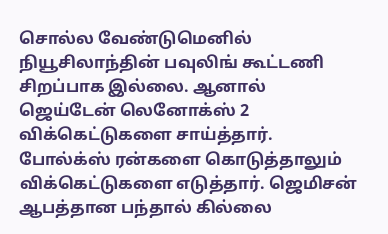சொல்ல வேண்டுமெனில் நியூசிலாந்தின் பவுலிங் கூட்டணி சிறப்பாக இல்லை. ஆனால் ஜெய்டேன் லெனோக்ஸ் 2 விக்கெட்டுகளை சாய்த்தார். போல்க்ஸ் ரன்களை கொடுத்தாலும் விக்கெட்டுகளை எடுத்தார். ஜெமிசன் ஆபத்தான பந்தால் கில்லை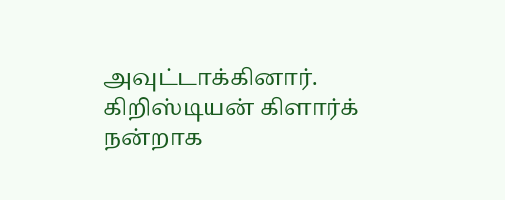அவுட்டாக்கினார். கிறிஸ்டியன் கிளார்க் நன்றாக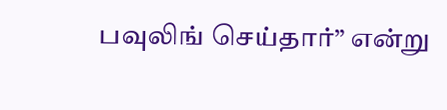பவுலிங் செய்தார்” என்று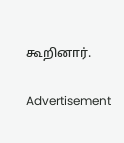கூறினார்.

Advertisement